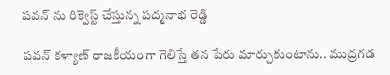పవన్ ను రిక్వెస్ట్ చేస్తున్న పద్మనాభ రెడ్డి

పవన్ కళ్యాణ్ రాజకీయంగా గెలిస్తే తన పేరు మార్చుకుంటాను.. ముద్రగడ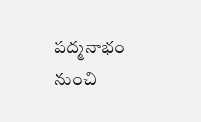పద్మనాభం నుంచి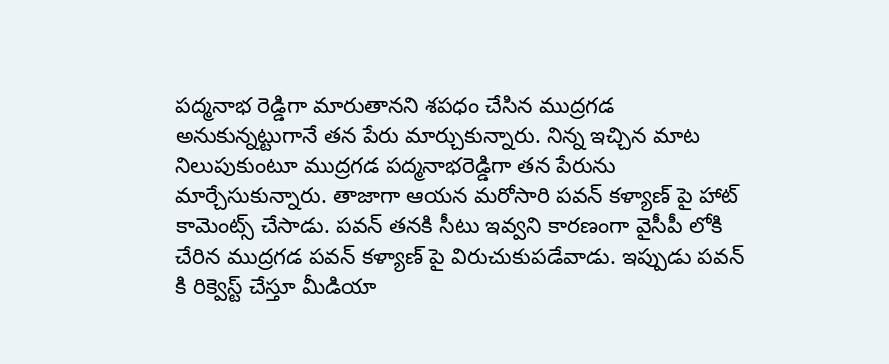పద్మనాభ రెడ్డిగా మారుతానని శపధం చేసిన ముద్రగడ అనుకున్నట్టుగానే తన పేరు మార్చుకున్నారు. నిన్న ఇచ్చిన మాట నిలుపుకుంటూ ముద్రగడ పద్మనాభరెడ్డిగా తన పేరును మార్చేసుకున్నారు. తాజాగా ఆయన మరోసారి పవన్ కళ్యాణ్ పై హాట్ కామెంట్స్ చేసాడు. పవన్ తనకి సీటు ఇవ్వని కారణంగా వైసీపీ లోకి చేరిన ముద్రగడ పవన్ కళ్యాణ్ పై విరుచుకుపడేవాడు. ఇప్పుడు పవన్ కి రిక్వెస్ట్ చేస్తూ మీడియా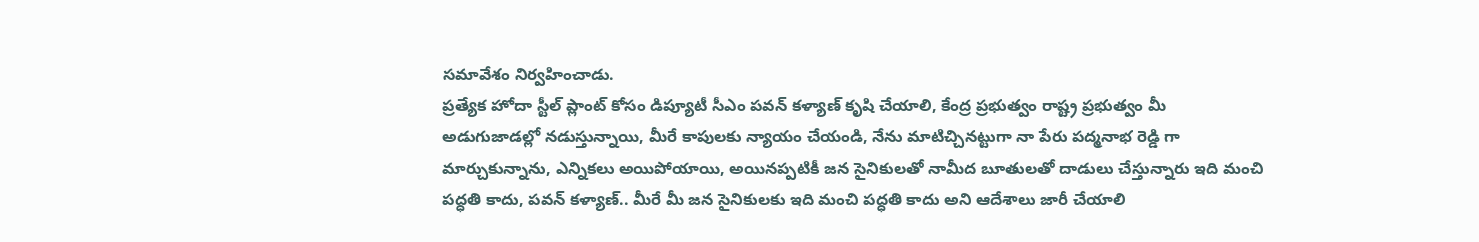సమావేశం నిర్వహించాడు.
ప్రత్యేక హోదా స్టీల్ ప్లాంట్ కోసం డిప్యూటీ సీఎం పవన్ కళ్యాణ్ కృషి చేయాలి, కేంద్ర ప్రభుత్వం రాష్ట్ర ప్రభుత్వం మీ అడుగుజాడల్లో నడుస్తున్నాయి, మీరే కాపులకు న్యాయం చేయండి, నేను మాటిచ్చినట్టుగా నా పేరు పద్మనాభ రెడ్డి గా మార్చుకున్నాను, ఎన్నికలు అయిపోయాయి, అయినప్పటికీ జన సైనికులతో నామీద బూతులతో దాడులు చేస్తున్నారు ఇది మంచి పద్ధతి కాదు, పవన్ కళ్యాణ్.. మీరే మీ జన సైనికులకు ఇది మంచి పద్ధతి కాదు అని ఆదేశాలు జారీ చేయాలి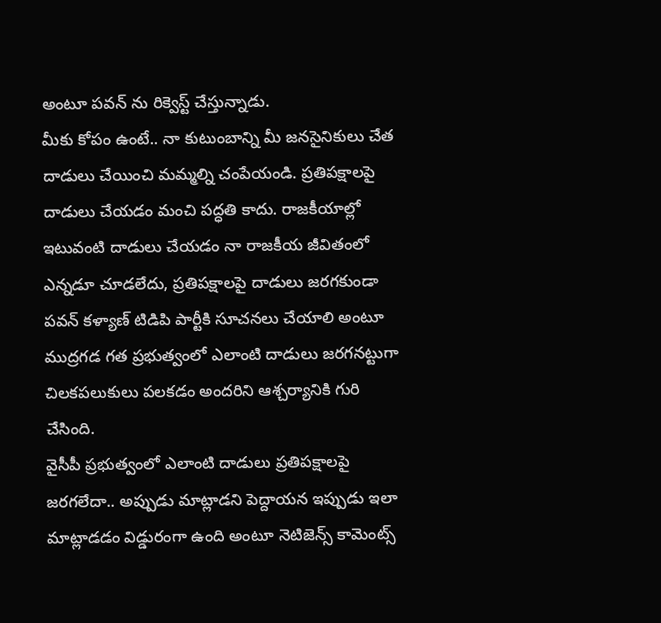అంటూ పవన్ ను రిక్వెస్ట్ చేస్తున్నాడు.
మీకు కోపం ఉంటే.. నా కుటుంబాన్ని మీ జనసైనికులు చేత దాడులు చేయించి మమ్మల్ని చంపేయండి. ప్రతిపక్షాలపై దాడులు చేయడం మంచి పద్ధతి కాదు. రాజకీయాల్లో ఇటువంటి దాడులు చేయడం నా రాజకీయ జీవితంలో ఎన్నడూ చూడలేదు, ప్రతిపక్షాలపై దాడులు జరగకుండా పవన్ కళ్యాణ్ టిడిపి పార్టీకి సూచనలు చేయాలి అంటూ ముద్రగడ గత ప్రభుత్వంలో ఎలాంటి దాడులు జరగనట్టుగా చిలకపలుకులు పలకడం అందరిని ఆశ్చర్యానికి గురి చేసింది.
వైసీపీ ప్రభుత్వంలో ఎలాంటి దాడులు ప్రతిపక్షాలపై జరగలేదా.. అప్పుడు మాట్లాడని పెద్దాయన ఇప్పుడు ఇలా మాట్లాడడం విడ్డురంగా ఉంది అంటూ నెటిజెన్స్ కామెంట్స్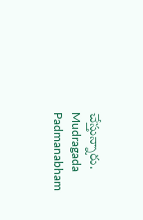చేస్తున్నారు.
Mudragada Padmanabham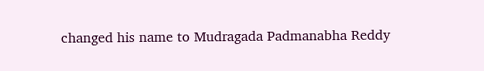changed his name to Mudragada Padmanabha Reddy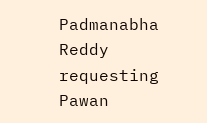Padmanabha Reddy requesting Pawan